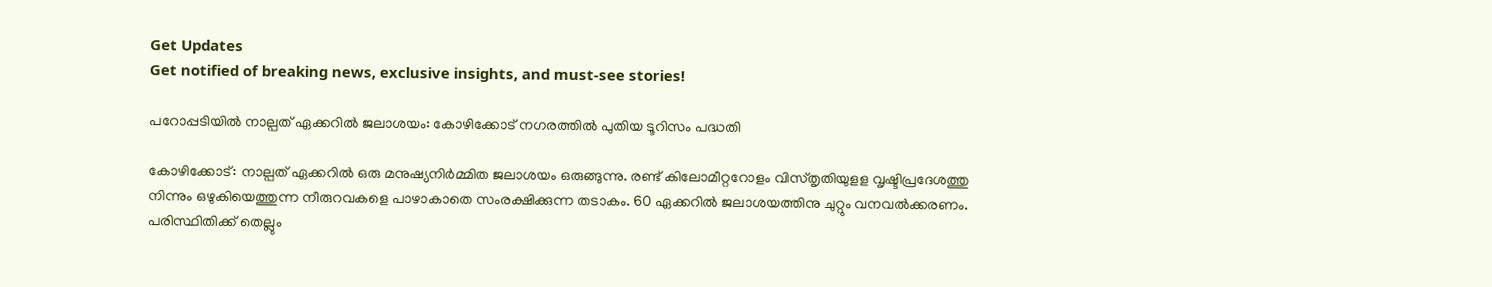Get Updates
Get notified of breaking news, exclusive insights, and must-see stories!

പറോപ്പടിയില്‍ നാല്പത് ഏക്കറില്‍ ജലാശയം: കോഴിക്കോട് നഗരത്തിൽ പുതിയ ടൂറിസം പദ്ധതി

കോഴിക്കോട്: നാല്പത് ഏക്കറില്‍ ഒരു മനുഷ്യനിര്‍മ്മിത ജലാശയം ഒരുങ്ങുന്നു. രണ്ട് കിലോമീറ്ററോളം വിസ്തൃതിയുളള വൃഷ്ടിപ്രദേശത്തു നിന്നും ഒഴുകിയെത്തുന്ന നീരുറവകളെ പാഴാകാതെ സംരക്ഷിക്കുന്ന തടാകം. 60 ഏക്കറില്‍ ജലാശയത്തിനു ചുറ്റും വനവല്‍ക്കരണം. പരിസ്ഥിതിക്ക് തെല്ലും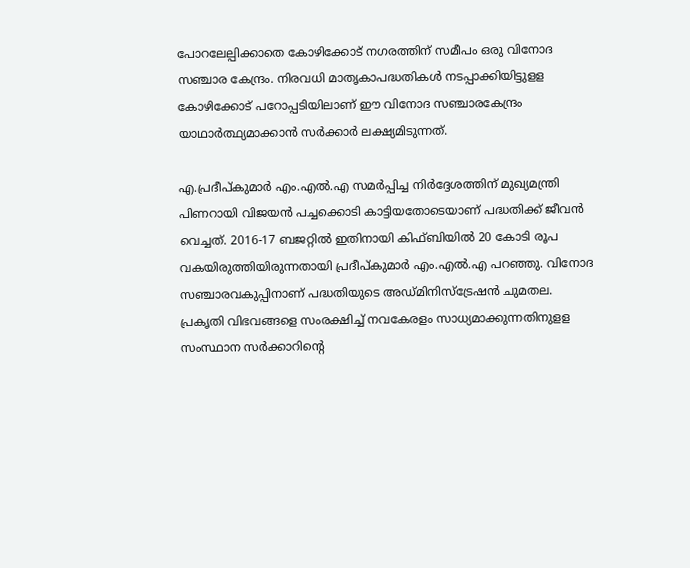പോറലേല്പിക്കാതെ കോഴിക്കോട് നഗരത്തിന് സമീപം ഒരു വിനോദ സഞ്ചാര കേന്ദ്രം. നിരവധി മാതൃകാപദ്ധതികള്‍ നടപ്പാക്കിയിട്ടുളള കോഴിക്കോട് പറോപ്പടിയിലാണ് ഈ വിനോദ സഞ്ചാരകേന്ദ്രം യാഥാര്‍ത്ഥ്യമാക്കാന്‍ സര്‍ക്കാര്‍ ലക്ഷ്യമിടുന്നത്.

എ.പ്രദീപ്കുമാര്‍ എം.എല്‍.എ സമര്‍പ്പിച്ച നിര്‍ദ്ദേശത്തിന് മുഖ്യമന്ത്രി പിണറായി വിജയന്‍ പച്ചക്കൊടി കാട്ടിയതോടെയാണ് പദ്ധതിക്ക് ജീവന്‍ വെച്ചത്. 2016-17 ബജറ്റില്‍ ഇതിനായി കിഫ്ബിയില്‍ 20 കോടി രൂപ വകയിരുത്തിയിരുന്നതായി പ്രദീപ്കുമാര്‍ എം.എല്‍.എ പറഞ്ഞു. വിനോദ സഞ്ചാരവകുപ്പിനാണ് പദ്ധതിയുടെ അഡ്മിനിസ്‌ട്രേഷന്‍ ചുമതല. പ്രകൃതി വിഭവങ്ങളെ സംരക്ഷിച്ച് നവകേരളം സാധ്യമാക്കുന്നതിനുളള സംസ്ഥാന സര്‍ക്കാറിന്റെ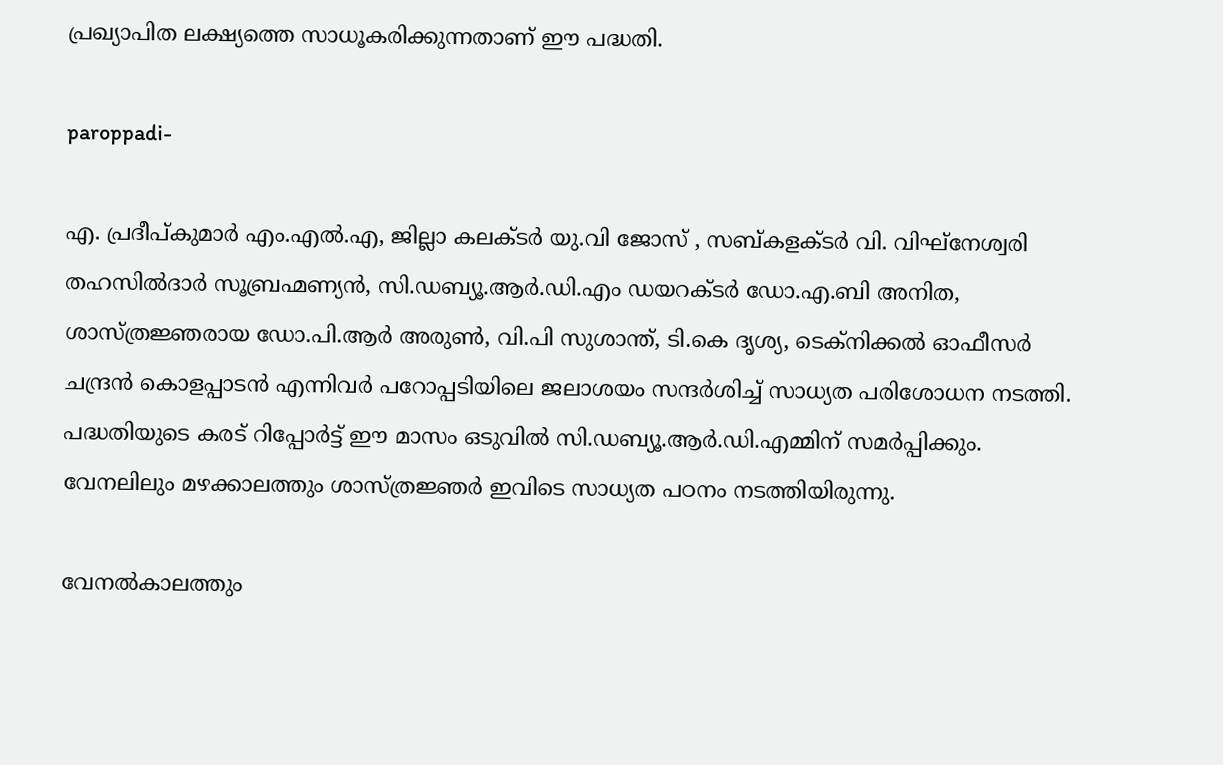പ്രഖ്യാപിത ലക്ഷ്യത്തെ സാധൂകരിക്കുന്നതാണ് ഈ പദ്ധതി.

paroppadi-

എ. പ്രദീപ്കുമാര്‍ എം.എല്‍.എ, ജില്ലാ കലക്ടര്‍ യു.വി ജോസ് , സബ്കളക്ടര്‍ വി. വിഘ്‌നേശ്വരി തഹസില്‍ദാര്‍ സൂബ്രഹ്മണ്യന്‍, സി.ഡബ്യൂ.ആര്‍.ഡി.എം ഡയറക്ടര്‍ ഡോ.എ.ബി അനിത, ശാസ്ത്രജ്ഞരായ ഡോ.പി.ആര്‍ അരുണ്‍, വി.പി സുശാന്ത്, ടി.കെ ദൃശ്യ, ടെക്‌നിക്കല്‍ ഓഫീസര്‍ ചന്ദ്രന്‍ കൊളപ്പാടന്‍ എന്നിവര്‍ പറോപ്പടിയിലെ ജലാശയം സന്ദര്‍ശിച്ച് സാധ്യത പരിശോധന നടത്തി. പദ്ധതിയുടെ കരട് റിപ്പോര്‍ട്ട് ഈ മാസം ഒടുവില്‍ സി.ഡബ്യൂ.ആര്‍.ഡി.എമ്മിന് സമര്‍പ്പിക്കും. വേനലിലും മഴക്കാലത്തും ശാസ്ത്രജ്ഞര്‍ ഇവിടെ സാധ്യത പഠനം നടത്തിയിരുന്നു.

വേനല്‍കാലത്തും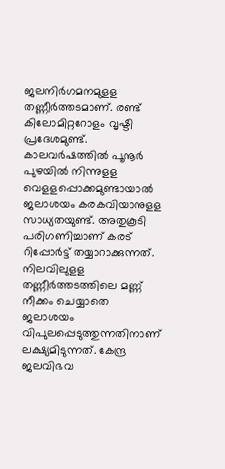ജലനിര്‍ഗമനമുളള തണ്ണീര്‍ത്തടമാണ്. രണ്ട് കിലോമിറ്ററോളം വൃഷ്ടി പ്രദേശമുണ്ട്. കാലവര്‍ഷത്തില്‍ പൂനൂര്‍ പുഴയില്‍ നിന്നുളള വെളളപ്പൊക്കമുണ്ടായാല്‍ ജലാശയം കരകവിയാനുളള സാധ്യതയുണ്ട്. അതുകൂടി പരിഗണിച്ചാണ് കരട് റിപ്പോര്‍ട്ട് തയ്യാറാക്കുന്നത്. നിലവിലുളള തണ്ണീര്‍ത്തടത്തിലെ മണ്ണ് നീക്കം ചെയ്യാതെ ജലാശയം വിപുലപ്പെടുത്തുന്നതിനാണ് ലക്ഷ്യമിടുന്നത്. കേന്ദ്ര ജലവിഭവ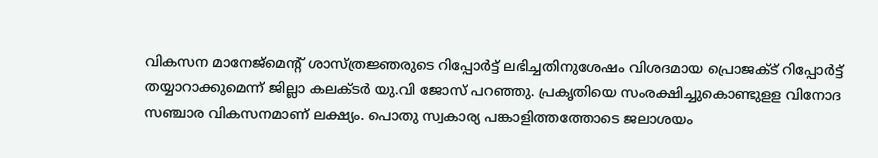വികസന മാനേജ്‌മെന്റ് ശാസ്ത്രജ്ഞരുടെ റിപ്പോര്‍ട്ട് ലഭിച്ചതിനുശേഷം വിശദമായ പ്രൊജക്ട് റിപ്പോര്‍ട്ട് തയ്യാറാക്കുമെന്ന് ജില്ലാ കലക്ടര്‍ യു.വി ജോസ് പറഞ്ഞു. പ്രകൃതിയെ സംരക്ഷിച്ചുകൊണ്ടുളള വിനോദ സഞ്ചാര വികസനമാണ് ലക്ഷ്യം. പൊതു സ്വകാര്യ പങ്കാളിത്തത്തോടെ ജലാശയം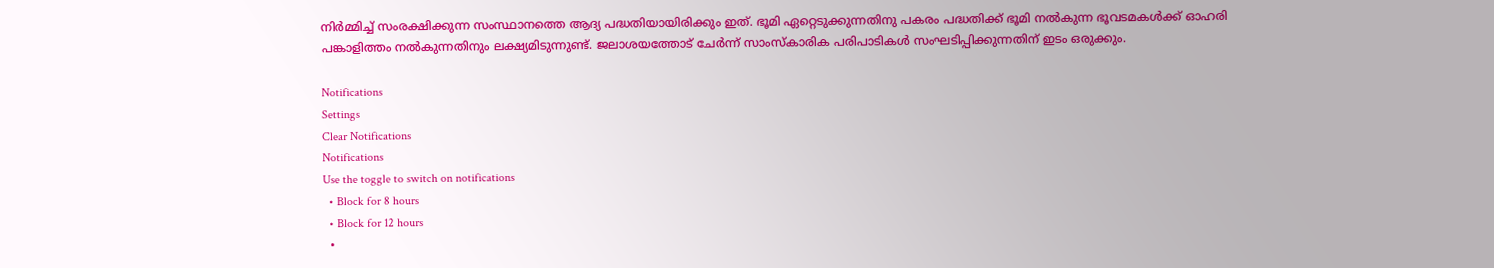നിര്‍മ്മിച്ച് സംരക്ഷിക്കുന്ന സംസ്ഥാനത്തെ ആദ്യ പദ്ധതിയായിരിക്കും ഇത്. ഭൂമി ഏറ്റെടുക്കുന്നതിനു പകരം പദ്ധതിക്ക് ഭൂമി നല്‍കുന്ന ഭൂവടമകള്‍ക്ക് ഓഹരി പങ്കാളിത്തം നല്‍കുന്നതിനും ലക്ഷ്യമിടുന്നുണ്ട്. ജലാശയത്തോട് ചേര്‍ന്ന് സാംസ്‌കാരിക പരിപാടികള്‍ സംഘടിപ്പിക്കുന്നതിന് ഇടം ഒരുക്കും.

Notifications
Settings
Clear Notifications
Notifications
Use the toggle to switch on notifications
  • Block for 8 hours
  • Block for 12 hours
  •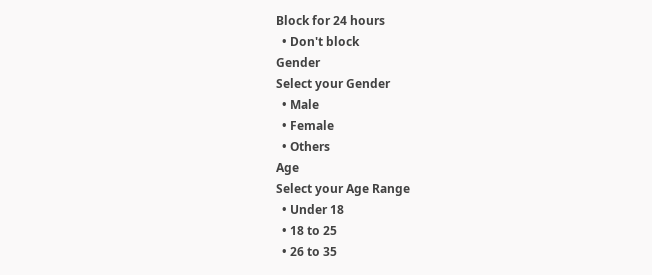Block for 24 hours
  • Don't block
Gender
Select your Gender
  • Male
  • Female
  • Others
Age
Select your Age Range
  • Under 18
  • 18 to 25
  • 26 to 35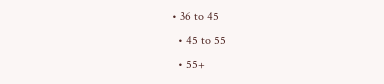• 36 to 45
  • 45 to 55
  • 55+